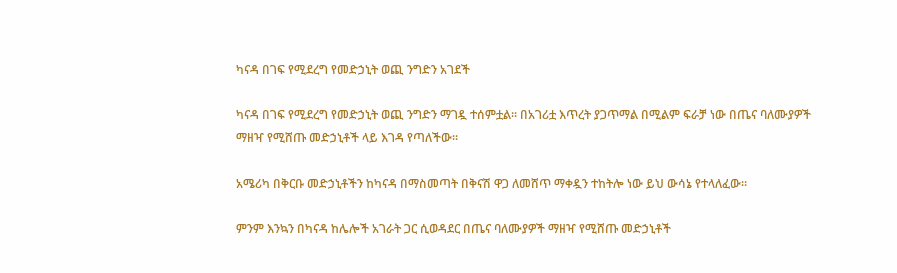ካናዳ በገፍ የሚደረግ የመድኃኒት ወጪ ንግድን አገደች

ካናዳ በገፍ የሚደረግ የመድኃኒት ወጪ ንግድን ማገዷ ተሰምቷል። በአገሪቷ እጥረት ያጋጥማል በሚልም ፍራቻ ነው በጤና ባለሙያዎች ማዘዣ የሚሸጡ መድኃኒቶች ላይ እገዳ የጣለችው።

አሜሪካ በቅርቡ መድኃኒቶችን ከካናዳ በማስመጣት በቅናሽ ዋጋ ለመሸጥ ማቀዷን ተከትሎ ነው ይህ ውሳኔ የተላለፈው።

ምንም እንኳን በካናዳ ከሌሎች አገራት ጋር ሲወዳደር በጤና ባለሙያዎች ማዘዣ የሚሸጡ መድኃኒቶች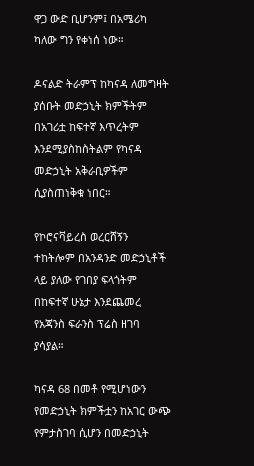ዋጋ ውድ ቢሆንም፤ በአሜሪካ ካለው ግን የቀነሰ ነው።

ዶናልድ ትራምፕ ከካናዳ ለመግዛት ያሰቡት መድኃኒት ክምችትም በአገሪቷ ከፍተኛ እጥረትም እንደሚያስከስትልም የካናዳ መድኃኒት አቅራቢዎችም ሲያስጠነቅቁ ነበር።

የኮሮናቫይረስ ወረርሸኝን ተከትሎም በአንዳንድ መድኃኒቶች ላይ ያለው የገበያ ፍላጎትም በከፍተኛ ሁኔታ እንደጨመረ የአጃንስ ፍራንስ ፕሬስ ዘገባ ያሳያል።

ካናዳ 68 በመቶ የሚሆነውን የመድኃኒት ክምችቷን ከአገር ውጭ የምታስገባ ሲሆን በመድኃኒት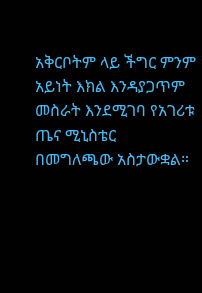አቅርቦትም ላይ ችግር ምንም አይነት እክል እንዳያጋጥም መስራት እንደሚገባ የአገሪቱ ጤና ሚኒስቴር በመግለጫው አስታውቋል።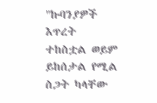"ኩባንያዎች እጥረት ተከስቷል ወይም ይከሰታል የሚል ስጋት ካላቸው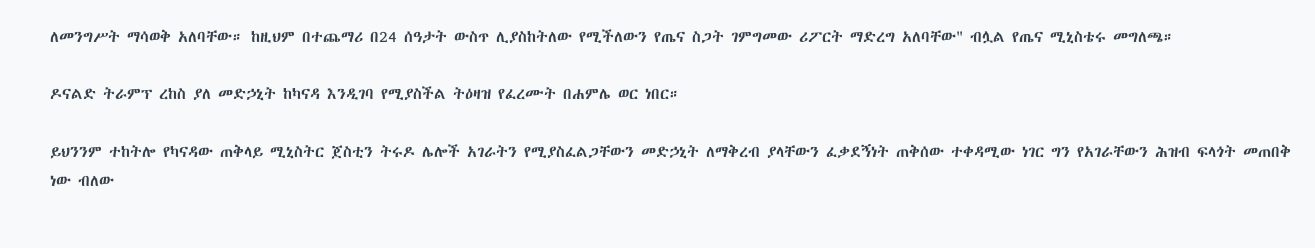ለመንግሥት ማሳወቅ አለባቸው። ከዚህም በተጨማሪ በ24 ሰዓታት ውስጥ ሊያስከትለው የሚችለውን የጤና ስጋት ገምግመው ሪፖርት ማድረግ አለባቸው" ብሏል የጤና ሚኒስቴሩ መግለጫ።

ዶናልድ ትራምፕ ረከስ ያለ መድኃኒት ከካናዳ እንዲገባ የሚያስችል ትዕዛዝ የፈረሙት በሐምሌ ወር ነበር።

ይህንንም ተከትሎ የካናዳው ጠቅላይ ሚኒስትር ጀስቲን ትሩዶ ሌሎች አገራትን የሚያስፈልጋቸውን መድኃኒት ለማቅረብ ያላቸውን ፈቃደኝነት ጠቅሰው ተቀዳሚው ነገር ግን የአገራቸውን ሕዝብ ፍላጎት መጠበቅ ነው ብለው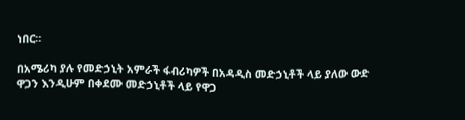ነበር።

በአሜሪካ ያሉ የመድኃኒት አምራች ፋብሪካዎች በአዳዲስ መድኃኒቶች ላይ ያለው ውድ ዋጋን እንዲሁም በቀደሙ መድኃኒቶች ላይ የዋጋ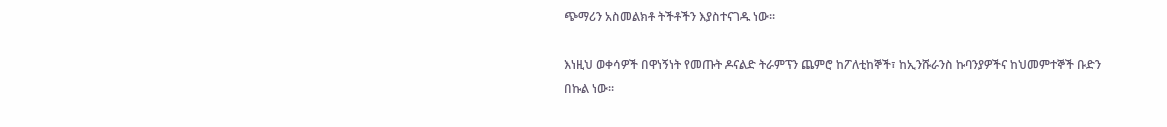ጭማሪን አስመልክቶ ትችቶችን እያስተናገዱ ነው።

እነዚህ ወቀሳዎች በዋነኝነት የመጡት ዶናልድ ትራምፕን ጨምሮ ከፖለቲከኞች፣ ከኢንሹራንስ ኩባንያዎችና ከህመምተኞች ቡድን በኩል ነው።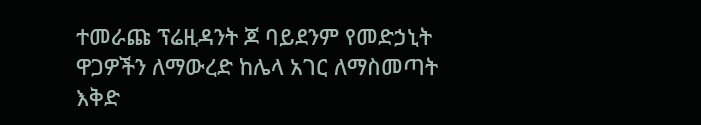ተመራጩ ፕሬዚዳንት ጆ ባይደንም የመድኃኒት ዋጋዎችን ለማውረድ ከሌላ አገር ለማስመጣት እቅድ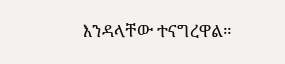እንዳላቸው ተናግረዋል።